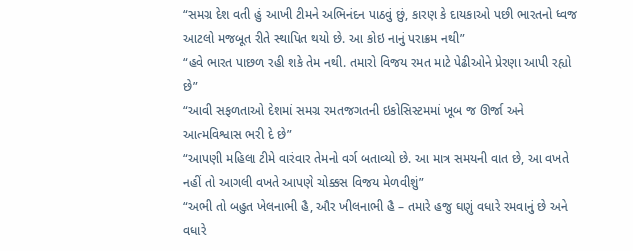“સમગ્ર દેશ વતી હું આખી ટીમને અભિનંદન પાઠવું છું, કારણ કે દાયકાઓ પછી ભારતનો ધ્વજ આટલો મજબૂત રીતે સ્થાપિત થયો છે. આ કોઇ નાનું પરાક્રમ નથી”
“હવે ભારત પાછળ રહી શકે તેમ નથી. તમારો વિજય રમત માટે પેઢીઓને પ્રેરણા આપી રહ્યો છે”
“આવી સફળતાઓ દેશમાં સમગ્ર રમતજગતની ઇકોસિસ્ટમમાં ખૂબ જ ઊર્જા અને આત્મવિશ્વાસ ભરી દે છે”
“આપણી મહિલા ટીમે વારંવાર તેમનો વર્ગ બતાવ્યો છે. આ માત્ર સમયની વાત છે, આ વખતે નહીં તો આગલી વખતે આપણે ચોક્કસ વિજય મેળવીશું”
“અભી તો બહુત ખેલનાભી હૈ, ઔર ખીલનાભી હૈ – તમારે હજુ ઘણું વધારે રમવાનું છે અને વધારે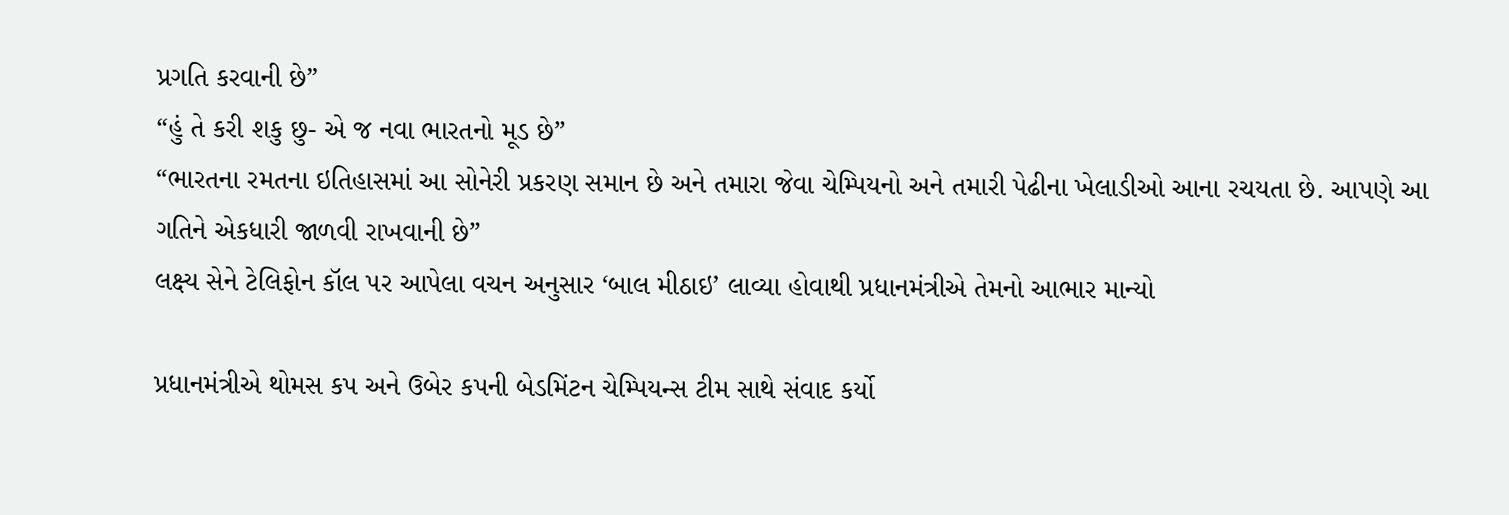પ્રગતિ કરવાની છે”
“હું તે કરી શકુ છુ- એ જ નવા ભારતનો મૂડ છે”
“ભારતના રમતના ઇતિહાસમાં આ સોનેરી પ્રકરણ સમાન છે અને તમારા જેવા ચેમ્પિયનો અને તમારી પેઢીના ખેલાડીઓ આના રચયતા છે. આપણે આ ગતિને એકધારી જાળવી રાખવાની છે”
લક્ષ્ય સેને ટેલિફોન કૉલ પર આપેલા વચન અનુસાર ‘બાલ મીઠાઇ’ લાવ્યા હોવાથી પ્રધાનમંત્રીએ તેમનો આભાર માન્યો

પ્રધાનમંત્રીએ થોમસ કપ અને ઉબેર કપની બેડમિંટન ચેમ્પિયન્સ ટીમ સાથે સંવાદ કર્યો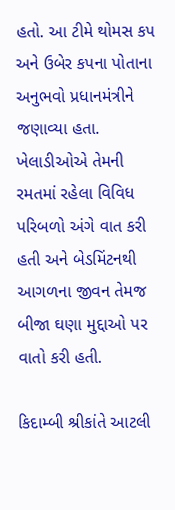હતો. આ ટીમે થોમસ કપ અને ઉબેર કપના પોતાના અનુભવો પ્રધાનમંત્રીને જણાવ્યા હતા. ખેલાડીઓએ તેમની રમતમાં રહેલા વિવિધ પરિબળો અંગે વાત કરી હતી અને બેડમિંટનથી આગળના જીવન તેમજ બીજા ઘણા મુદ્દાઓ પર વાતો કરી હતી.

કિદામ્બી શ્રીકાંતે આટલી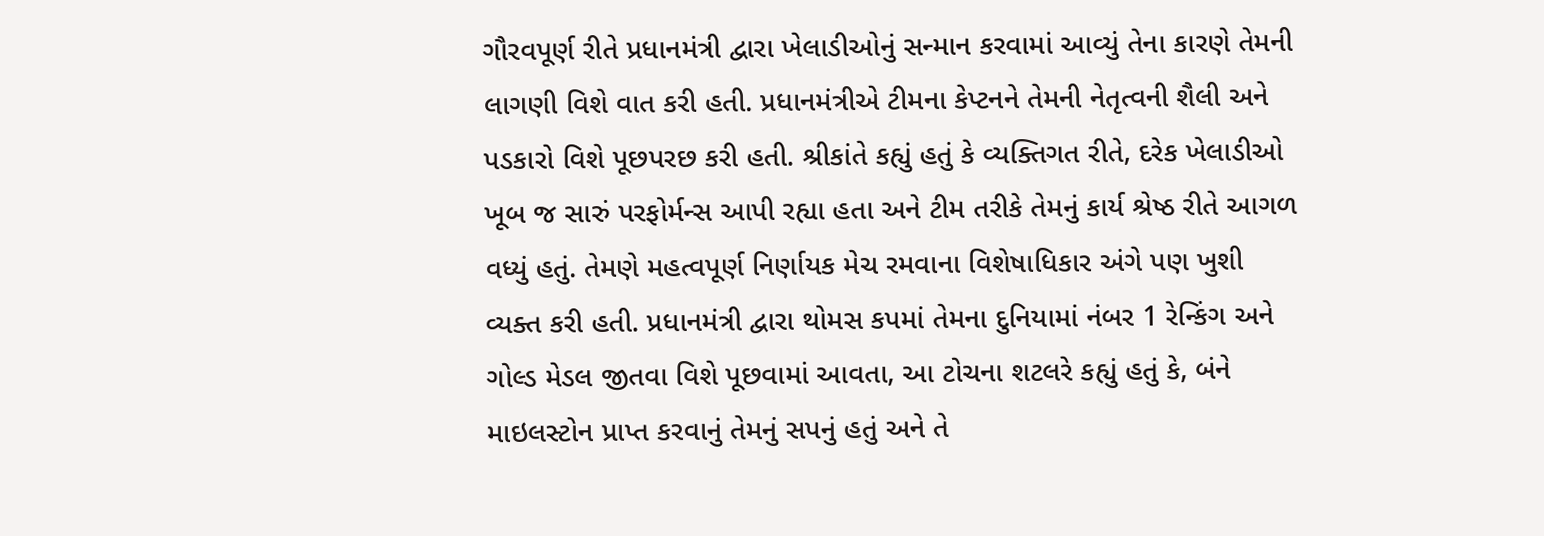ગૌરવપૂર્ણ રીતે પ્રધાનમંત્રી દ્વારા ખેલાડીઓનું સન્માન કરવામાં આવ્યું તેના કારણે તેમની લાગણી વિશે વાત કરી હતી. પ્રધાનમંત્રીએ ટીમના કેપ્ટનને તેમની નેતૃત્વની શૈલી અને પડકારો વિશે પૂછપરછ કરી હતી. શ્રીકાંતે કહ્યું હતું કે વ્યક્તિગત રીતે, દરેક ખેલાડીઓ ખૂબ જ સારું પરફોર્મન્સ આપી રહ્યા હતા અને ટીમ તરીકે તેમનું કાર્ય શ્રેષ્ઠ રીતે આગળ વધ્યું હતું. તેમણે મહત્વપૂર્ણ નિર્ણાયક મેચ રમવાના વિશેષાધિકાર અંગે પણ ખુશી વ્યક્ત કરી હતી. પ્રધાનમંત્રી દ્વારા થોમસ કપમાં તેમના દુનિયામાં નંબર 1 રેન્કિંગ અને ગોલ્ડ મેડલ જીતવા વિશે પૂછવામાં આવતા, આ ટોચના શટલરે કહ્યું હતું કે, બંને માઇલસ્ટોન પ્રાપ્ત કરવાનું તેમનું સપનું હતું અને તે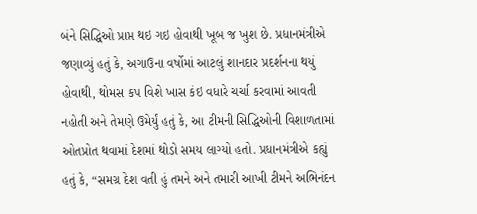બંને સિદ્ધિઓ પ્રાપ્ત થઇ ગઇ હોવાથી ખૂબ જ ખુશ છે. પ્રધાનમંત્રીએ જણાવ્યું હતું કે, અગાઉના વર્ષોમાં આટલું શાનદાર પ્રદર્શનના થયું હોવાથી, થોમસ કપ વિશે ખાસ કંઇ વધારે ચર્ચા કરવામાં આવતી નહોતી અને તેમણે ઉમેર્યું હતું કે, આ ટીમની સિદ્ધિઓની વિશાળતામાં ઓતપ્રોત થવામાં દેશમાં થોડો સમય લાગ્યો હતો. પ્રધાનમંત્રીએ કહ્યું હતું કે, “સમગ્ર દેશ વતી હું તમને અને તમારી આખી ટીમને અભિનંદન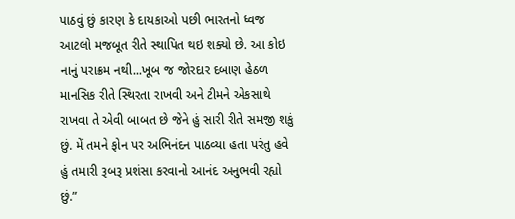પાઠવું છું કારણ કે દાયકાઓ પછી ભારતનો ધ્વજ આટલો મજબૂત રીતે સ્થાપિત થઇ શક્યો છે. આ કોઇ નાનું પરાક્રમ નથી...ખૂબ જ જોરદાર દબાણ હેઠળ માનસિક રીતે સ્થિરતા રાખવી અને ટીમને એકસાથે રાખવા તે એવી બાબત છે જેને હું સારી રીતે સમજી શકું છું. મેં તમને ફોન પર અભિનંદન પાઠવ્યા હતા પરંતુ હવે હું તમારી રૂબરૂ પ્રશંસા કરવાનો આનંદ અનુભવી રહ્યો છું.”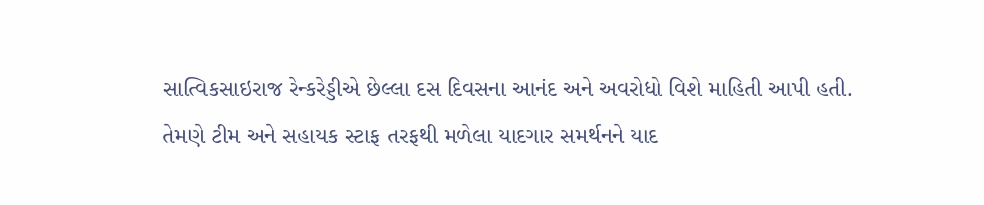સાત્વિકસાઇરાજ રેન્કરેડ્ડીએ છેલ્લા દસ દિવસના આનંદ અને અવરોધો વિશે માહિતી આપી હતી. તેમણે ટીમ અને સહાયક સ્ટાફ તરફથી મળેલા યાદગાર સમર્થનને યાદ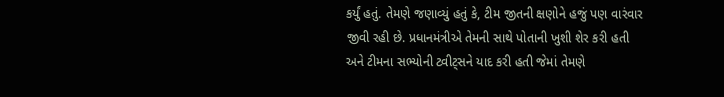કર્યું હતું. તેમણે જણાવ્યું હતું કે, ટીમ જીતની ક્ષણોને હજું પણ વારંવાર જીવી રહી છે. પ્રધાનમંત્રીએ તેમની સાથે પોતાની ખુશી શેર કરી હતી અને ટીમના સભ્યોની ટ્વીટ્સને યાદ કરી હતી જેમાં તેમણે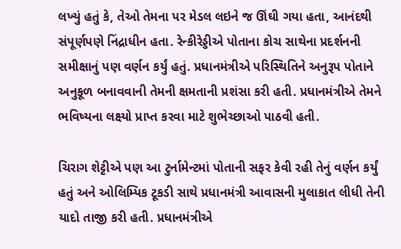લખ્યું હતું કે, તેઓ તેમના પર મેડલ લઇને જ ઊંઘી ગયા હતા, આનંદથી સંપૂર્ણપણે નિંદ્રાધીન હતા. રેન્કીરેડ્ડીએ પોતાના કોચ સાથેના પ્રદર્શનની સમીક્ષાનું પણ વર્ણન કર્યું હતું. પ્રધાનમંત્રીએ પરિસ્થિતિને અનુરૂપ પોતાને અનુકૂળ બનાવવાની તેમની ક્ષમતાની પ્રશંસા કરી હતી. પ્રધાનમંત્રીએ તેમને ભવિષ્યના લક્ષ્યો પ્રાપ્ત કરવા માટે શુભેચ્છાઓ પાઠવી હતી.

ચિરાગ શેટ્ટીએ પણ આ ટુર્નામેન્ટમાં પોતાની સફર કેવી રહી તેનું વર્ણન કર્યું હતું અને ઓલિમ્પિક ટૂકડી સાથે પ્રધાનમંત્રી આવાસની મુલાકાત લીધી તેની યાદો તાજી કરી હતી. પ્રધાનમંત્રીએ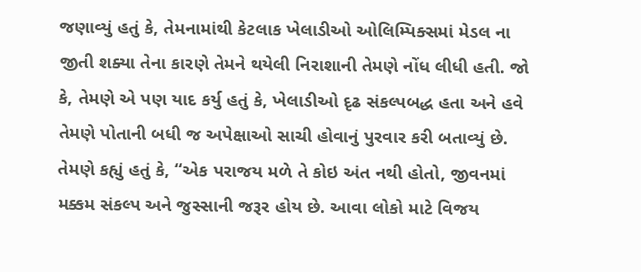જણાવ્યું હતું કે, તેમનામાંથી કેટલાક ખેલાડીઓ ઓલિમ્પિક્સમાં મેડલ ના જીતી શક્યા તેના કારણે તેમને થયેલી નિરાશાની તેમણે નોંધ લીધી હતી. જો કે, તેમણે એ પણ યાદ કર્યુ હતું કે, ખેલાડીઓ દૃઢ સંકલ્પબદ્ધ હતા અને હવે તેમણે પોતાની બધી જ અપેક્ષાઓ સાચી હોવાનું પુરવાર કરી બતાવ્યું છે. તેમણે કહ્યું હતું કે, “એક પરાજય મળે તે કોઇ અંત નથી હોતો, જીવનમાં મક્કમ સંકલ્પ અને જુસ્સાની જરૂર હોય છે. આવા લોકો માટે વિજય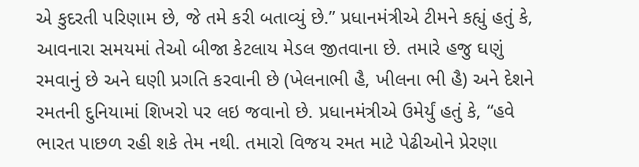એ કુદરતી પરિણામ છે, જે તમે કરી બતાવ્યું છે.” પ્રધાનમંત્રીએ ટીમને કહ્યું હતું કે, આવનારા સમયમાં તેઓ બીજા કેટલાય મેડલ જીતવાના છે. તમારે હજુ ઘણું રમવાનું છે અને ઘણી પ્રગતિ કરવાની છે (ખેલનાભી હૈ, ખીલના ભી હૈ) અને દેશને રમતની દુનિયામાં શિખરો પર લઇ જવાનો છે. પ્રધાનમંત્રીએ ઉમેર્યું હતું કે, “હવે ભારત પાછળ રહી શકે તેમ નથી. તમારો વિજય રમત માટે પેઢીઓને પ્રેરણા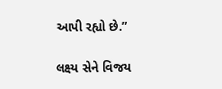આપી રહ્યો છે.”

લક્ષ્ય સેને વિજય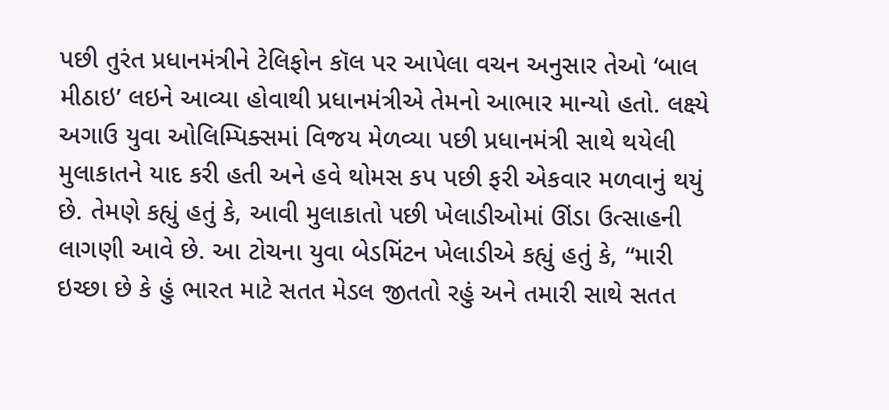પછી તુરંત પ્રધાનમંત્રીને ટેલિફોન કૉલ પર આપેલા વચન અનુસાર તેઓ ‘બાલ મીઠાઇ’ લઇને આવ્યા હોવાથી પ્રધાનમંત્રીએ તેમનો આભાર માન્યો હતો. લક્ષ્યે અગાઉ યુવા ઓલિમ્પિક્સમાં વિજય મેળવ્યા પછી પ્રધાનમંત્રી સાથે થયેલી મુલાકાતને યાદ કરી હતી અને હવે થોમસ કપ પછી ફરી એકવાર મળવાનું થયું છે. તેમણે કહ્યું હતું કે, આવી મુલાકાતો પછી ખેલાડીઓમાં ઊંડા ઉત્સાહની લાગણી આવે છે. આ ટોચના યુવા બેડમિંટન ખેલાડીએ કહ્યું હતું કે, “મારી ઇચ્છા છે કે હું ભારત માટે સતત મેડલ જીતતો રહું અને તમારી સાથે સતત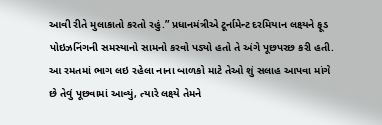આવી રીતે મુલાકાતો કરતો રહું.” પ્રધાનમંત્રીએ ટૂર્નામેન્ટ દરમિયાન લક્ષ્યને ફૂડ પોઇઝનિંગની સમસ્યાનો સામનો કરવો પડ્યો હતો તે અંગે પૂછપરછ કરી હતી. આ રમતમાં ભાગ લઇ રહેલા નાના બાળકો માટે તેઓ શું સલાહ આપવા માંગે છે તેવું પૂછવામાં આવ્યું, ત્યારે લક્ષ્યે તેમને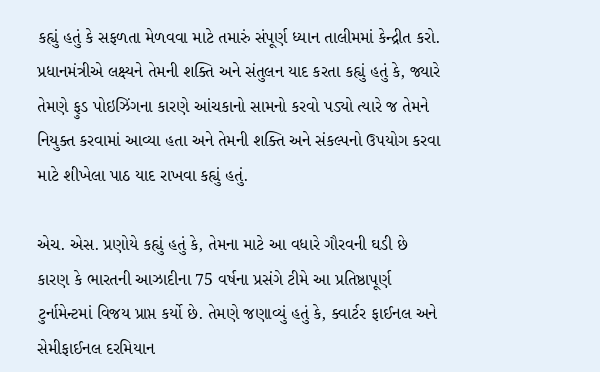કહ્યું હતું કે સફળતા મેળવવા માટે તમારું સંપૂર્ણ ધ્યાન તાલીમમાં કેન્દ્રીત કરો. પ્રધાનમંત્રીએ લક્ષ્યને તેમની શક્તિ અને સંતુલન યાદ કરતા કહ્યું હતું કે, જ્યારે તેમણે ફુડ પોઇઝિંગના કારણે આંચકાનો સામનો કરવો પડ્યો ત્યારે જ તેમને નિયુક્ત કરવામાં આવ્યા હતા અને તેમની શક્તિ અને સંકલ્પનો ઉપયોગ કરવા માટે શીખેલા પાઠ યાદ રાખવા કહ્યું હતું.

એચ. એસ. પ્રણોયે કહ્યું હતું કે, તેમના માટે આ વધારે ગૌરવની ઘડી છે કારણ કે ભારતની આઝાદીના 75 વર્ષના પ્રસંગે ટીમે આ પ્રતિષ્ઠાપૂર્ણ ટુર્નામેન્ટમાં વિજય પ્રાપ્ત કર્યો છે. તેમણે જણાવ્યું હતું કે, ક્વાર્ટર ફાઈનલ અને સેમીફાઈનલ દરમિયાન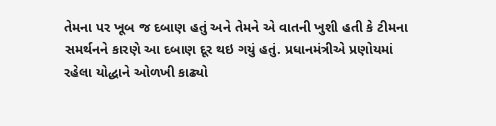તેમના પર ખૂબ જ દબાણ હતું અને તેમને એ વાતની ખુશી હતી કે ટીમના સમર્થનને કારણે આ દબાણ દૂર થઇ ગયું હતું. પ્રધાનમંત્રીએ પ્રણોયમાં રહેલા યોદ્ધાને ઓળખી કાઢ્યો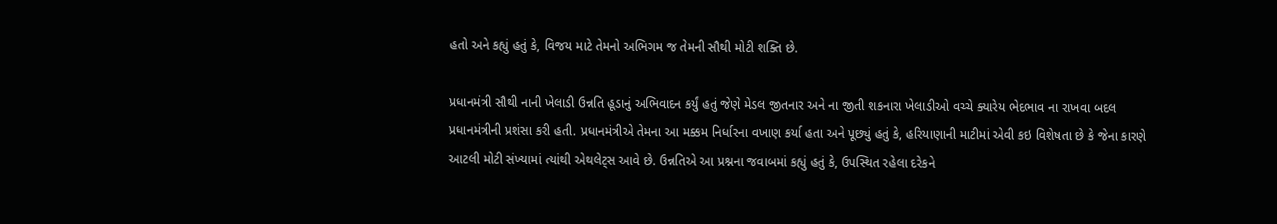હતો અને કહ્યું હતું કે, વિજય માટે તેમનો અભિગમ જ તેમની સૌથી મોટી શક્તિ છે.

પ્રધાનમંત્રી સૌથી નાની ખેલાડી ઉન્નતિ હૂડાનું અભિવાદન કર્યું હતું જેણે મેડલ જીતનાર અને ના જીતી શકનારા ખેલાડીઓ વચ્ચે ક્યારેય ભેદભાવ ના રાખવા બદલ પ્રધાનમંત્રીની પ્રશંસા કરી હતી. પ્રધાનમંત્રીએ તેમના આ મક્કમ નિર્ધારના વખાણ કર્યા હતા અને પૂછ્યું હતું કે, હરિયાણાની માટીમાં એવી કઇ વિશેષતા છે કે જેના કારણે આટલી મોટી સંખ્યામાં ત્યાંથી એથલેટ્સ આવે છે. ઉન્નતિએ આ પ્રશ્નના જવાબમાં કહ્યું હતું કે, ઉપસ્થિત રહેલા દરેકને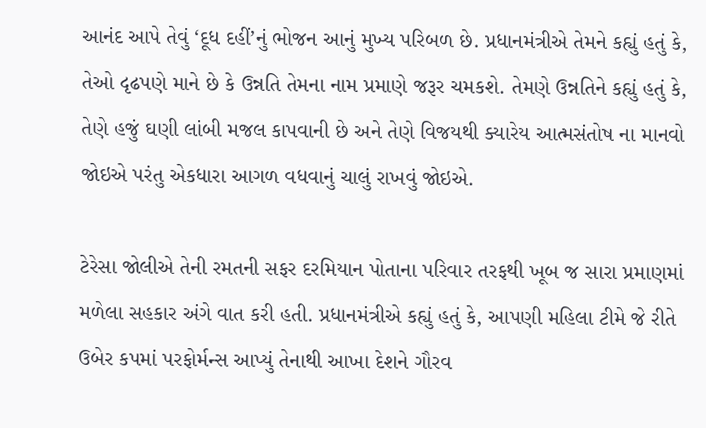આનંદ આપે તેવું ‘દૂધ દહીં’નું ભોજન આનું મુખ્ય પરિબળ છે. પ્રધાનમંત્રીએ તેમને કહ્યું હતું કે, તેઓ દૃઢપણે માને છે કે ઉન્નતિ તેમના નામ પ્રમાણે જરૂર ચમકશે. તેમણે ઉન્નતિને કહ્યું હતું કે, તેણે હજું ઘણી લાંબી મજલ કાપવાની છે અને તેણે વિજયથી ક્યારેય આત્મસંતોષ ના માનવો જોઇએ પરંતુ એકધારા આગળ વધવાનું ચાલું રાખવું જોઇએ.

ટેરેસા જોલીએ તેની રમતની સફર દરમિયાન પોતાના પરિવાર તરફથી ખૂબ જ સારા પ્રમાણમાં મળેલા સહકાર અંગે વાત કરી હતી. પ્રધાનમંત્રીએ કહ્યું હતું કે, આપણી મહિલા ટીમે જે રીતે ઉબેર કપમાં પરફોર્મન્સ આપ્યું તેનાથી આખા દેશને ગૌરવ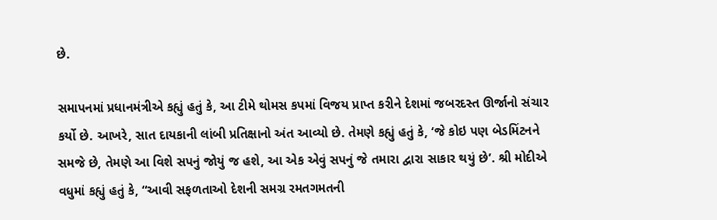છે.

સમાપનમાં પ્રધાનમંત્રીએ કહ્યું હતું કે, આ ટીમે થોમસ કપમાં વિજય પ્રાપ્ત કરીને દેશમાં જબરદસ્ત ઊર્જાનો સંચાર કર્યો છે. આખરે, સાત દાયકાની લાંબી પ્રતિક્ષાનો અંત આવ્યો છે. તેમણે કહ્યું હતું કે, ‘જે કોઇ પણ બેડમિંટનને સમજે છે, તેમણે આ વિશે સપનું જોયું જ હશે, આ એક એવું સપનું જે તમારા દ્વારા સાકાર થયું છે’. શ્રી મોદીએ વધુમાં કહ્યું હતું કે, “આવી સફળતાઓ દેશની સમગ્ર રમતગમતની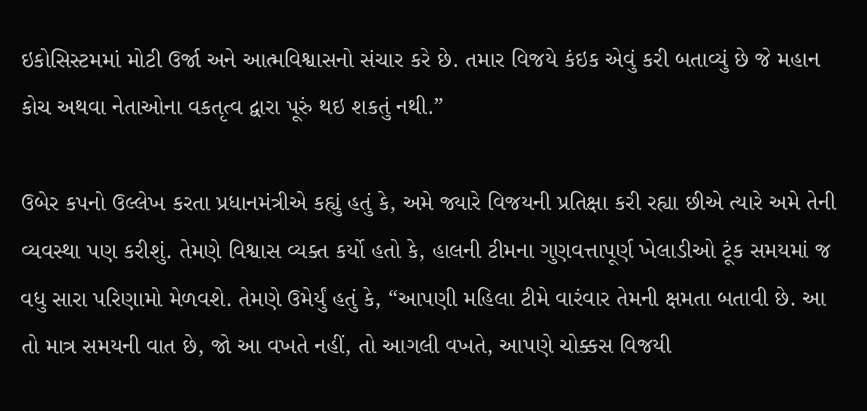ઇકોસિસ્ટમમાં મોટી ઉર્જા અને આત્મવિશ્વાસનો સંચાર કરે છે. તમાર વિજયે કંઇક એવું કરી બતાવ્યું છે જે મહાન કોચ અથવા નેતાઓના વકતૃત્વ દ્વારા પૂરું થઇ શકતું નથી.”

ઉબેર કપનો ઉલ્લેખ કરતા પ્રધાનમંત્રીએ કહ્યું હતું કે, અમે જ્યારે વિજયની પ્રતિક્ષા કરી રહ્યા છીએ ત્યારે અમે તેની વ્યવસ્થા પણ કરીશું. તેમણે વિશ્વાસ વ્યક્ત કર્યો હતો કે, હાલની ટીમના ગુણવત્તાપૂર્ણ ખેલાડીઓ ટૂંક સમયમાં જ વધુ સારા પરિણામો મેળવશે. તેમણે ઉમેર્યું હતું કે, “આપણી મહિલા ટીમે વારંવાર તેમની ક્ષમતા બતાવી છે. આ તો માત્ર સમયની વાત છે, જો આ વખતે નહીં, તો આગલી વખતે, આપણે ચોક્કસ વિજયી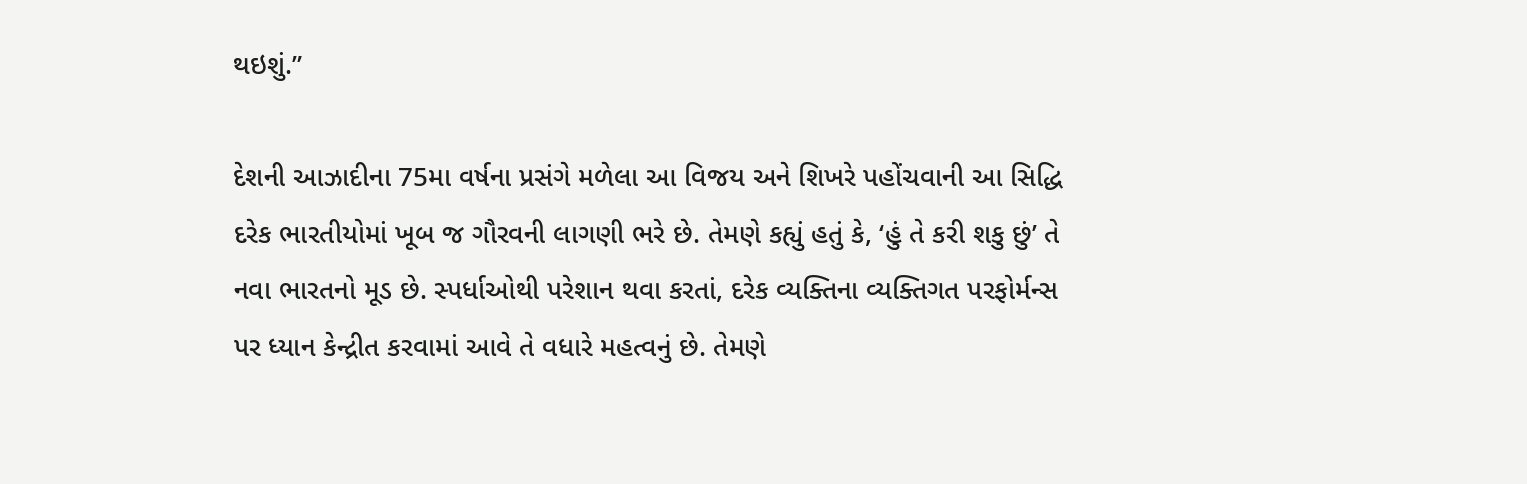થઇશું.”

દેશની આઝાદીના 75મા વર્ષના પ્રસંગે મળેલા આ વિજય અને શિખરે પહોંચવાની આ સિદ્ધિ દરેક ભારતીયોમાં ખૂબ જ ગૌરવની લાગણી ભરે છે. તેમણે કહ્યું હતું કે, ‘હું તે કરી શકુ છું’ તે નવા ભારતનો મૂડ છે. સ્પર્ધાઓથી પરેશાન થવા કરતાં, દરેક વ્યક્તિના વ્યક્તિગત પરફોર્મન્સ પર ધ્યાન કેન્દ્રીત કરવામાં આવે તે વધારે મહત્વનું છે. તેમણે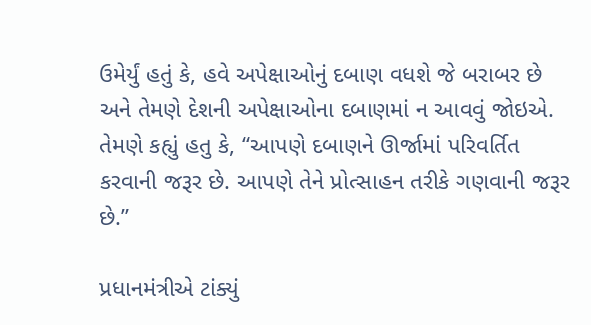ઉમેર્યું હતું કે, હવે અપેક્ષાઓનું દબાણ વધશે જે બરાબર છે અને તેમણે દેશની અપેક્ષાઓના દબાણમાં ન આવવું જોઇએ. તેમણે કહ્યું હતુ કે, “આપણે દબાણને ઊર્જામાં પરિવર્તિત કરવાની જરૂર છે. આપણે તેને પ્રોત્સાહન તરીકે ગણવાની જરૂર છે.”

પ્રધાનમંત્રીએ ટાંક્યું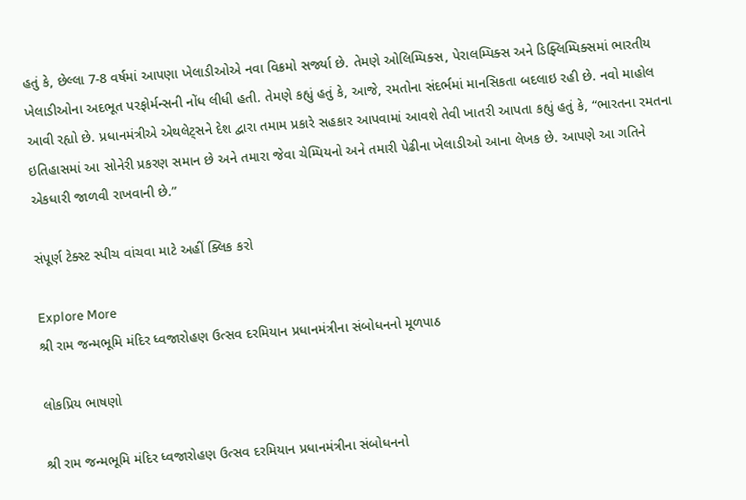હતું કે, છેલ્લા 7-8 વર્ષમાં આપણા ખેલાડીઓએ નવા વિક્રમો સર્જ્યા છે. તેમણે ઓલિમ્પિક્સ, પેરાલમ્પિક્સ અને ડિફ્લિમ્પિક્સમાં ભારતીય ખેલાડીઓના અદભૂત પરફોર્મન્સની નોંધ લીધી હતી. તેમણે કહ્યું હતું કે, આજે, રમતોના સંદર્ભમાં માનસિકતા બદલાઇ રહી છે. નવો માહોલ આવી રહ્યો છે. પ્રધાનમંત્રીએ એથલેટ્સને દેશ દ્વારા તમામ પ્રકારે સહકાર આપવામાં આવશે તેવી ખાતરી આપતા કહ્યું હતું કે, “ભારતના રમતના ઇતિહાસમાં આ સોનેરી પ્રકરણ સમાન છે અને તમારા જેવા ચેમ્પિયનો અને તમારી પેઢીના ખેલાડીઓ આના લેખક છે. આપણે આ ગતિને એકધારી જાળવી રાખવાની છે.”

સંપૂર્ણ ટેક્સ્ટ સ્પીચ વાંચવા માટે અહીં ક્લિક કરો

Explore More
શ્રી રામ જન્મભૂમિ મંદિર ધ્વજારોહણ ઉત્સવ દરમિયાન પ્રધાનમંત્રીના સંબોધનનો મૂળપાઠ

લોકપ્રિય ભાષણો

શ્રી રામ જન્મભૂમિ મંદિર ધ્વજારોહણ ઉત્સવ દરમિયાન પ્રધાનમંત્રીના સંબોધનનો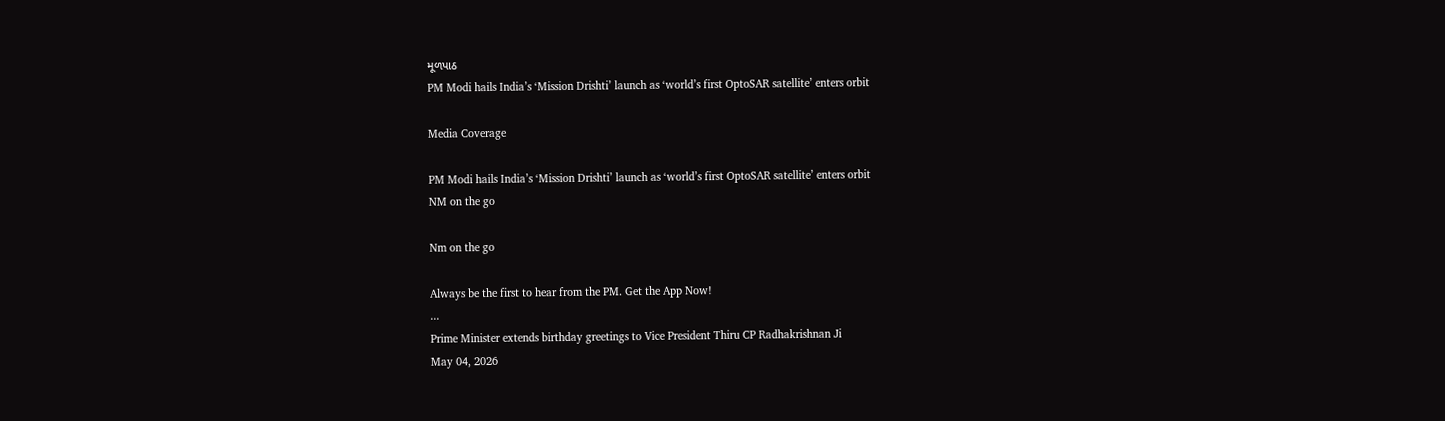મૂળપાઠ
PM Modi hails India’s ‘Mission Drishti’ launch as ‘world’s first OptoSAR satellite’ enters orbit

Media Coverage

PM Modi hails India’s ‘Mission Drishti’ launch as ‘world’s first OptoSAR satellite’ enters orbit
NM on the go

Nm on the go

Always be the first to hear from the PM. Get the App Now!
...
Prime Minister extends birthday greetings to Vice President Thiru CP Radhakrishnan Ji
May 04, 2026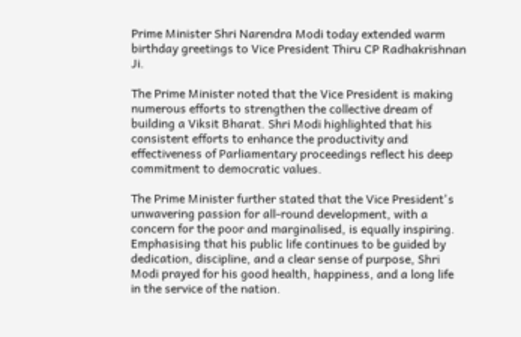Prime Minister Shri Narendra Modi today extended warm birthday greetings to Vice President Thiru CP Radhakrishnan Ji.

The Prime Minister noted that the Vice President is making numerous efforts to strengthen the collective dream of building a Viksit Bharat. Shri Modi highlighted that his consistent efforts to enhance the productivity and effectiveness of Parliamentary proceedings reflect his deep commitment to democratic values.

The Prime Minister further stated that the Vice President's unwavering passion for all-round development, with a concern for the poor and marginalised, is equally inspiring. Emphasising that his public life continues to be guided by dedication, discipline, and a clear sense of purpose, Shri Modi prayed for his good health, happiness, and a long life in the service of the nation.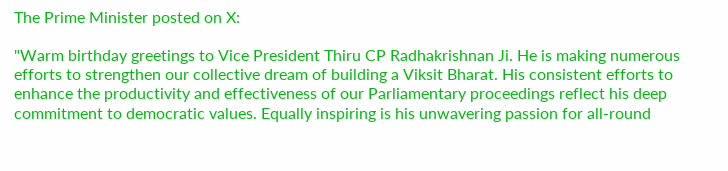The Prime Minister posted on X:

"Warm birthday greetings to Vice President Thiru CP Radhakrishnan Ji. He is making numerous efforts to strengthen our collective dream of building a Viksit Bharat. His consistent efforts to enhance the productivity and effectiveness of our Parliamentary proceedings reflect his deep commitment to democratic values. Equally inspiring is his unwavering passion for all-round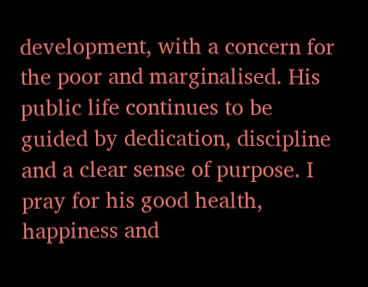development, with a concern for the poor and marginalised. His public life continues to be guided by dedication, discipline and a clear sense of purpose. I pray for his good health, happiness and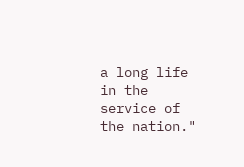a long life in the service of the nation."